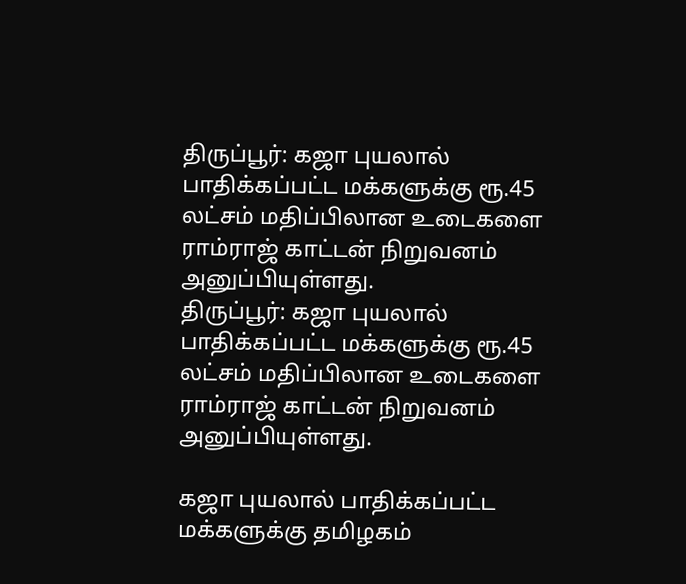திருப்பூர்: கஜா புயலால் பாதிக்கப்பட்ட மக்களுக்கு ரூ.45 லட்சம் மதிப்பிலான உடைகளை ராம்ராஜ் காட்டன் நிறுவனம் அனுப்பியுள்ளது.
திருப்பூர்: கஜா புயலால் பாதிக்கப்பட்ட மக்களுக்கு ரூ.45 லட்சம் மதிப்பிலான உடைகளை ராம்ராஜ் காட்டன் நிறுவனம் அனுப்பியுள்ளது.

கஜா புயலால் பாதிக்கப்பட்ட மக்களுக்கு தமிழகம்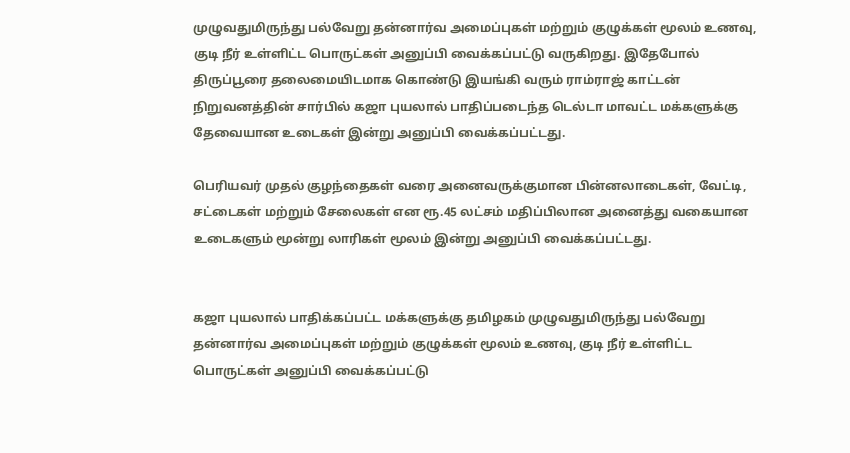முழுவதுமிருந்து பல்வேறு தன்னார்வ அமைப்புகள் மற்றும் குழுக்கள் மூலம் உணவு, குடி நீர் உள்ளிட்ட பொருட்கள் அனுப்பி வைக்கப்பட்டு வருகிறது. இதேபோல் திருப்பூரை தலைமையிடமாக கொண்டு இயங்கி வரும் ராம்ராஜ் காட்டன் நிறுவனத்தின் சார்பில் கஜா புயலால் பாதிப்படைந்த டெல்டா மாவட்ட மக்களுக்கு தேவையான உடைகள் இன்று அனுப்பி வைக்கப்பட்டது.

பெரியவர் முதல் குழந்தைகள் வரை அனைவருக்குமான பின்னலாடைகள், வேட்டி, சட்டைகள் மற்றும் சேலைகள் என ரூ.45 லட்சம் மதிப்பிலான அனைத்து வகையான உடைகளும் மூன்று லாரிகள் மூலம் இன்று அனுப்பி வைக்கப்பட்டது.


கஜா புயலால் பாதிக்கப்பட்ட மக்களுக்கு தமிழகம் முழுவதுமிருந்து பல்வேறு தன்னார்வ அமைப்புகள் மற்றும் குழுக்கள் மூலம் உணவு, குடி நீர் உள்ளிட்ட பொருட்கள் அனுப்பி வைக்கப்பட்டு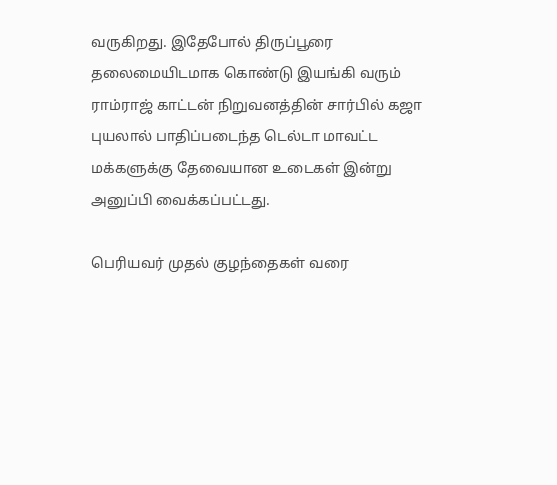வருகிறது. இதேபோல் திருப்பூரை தலைமையிடமாக கொண்டு இயங்கி வரும் ராம்ராஜ் காட்டன் நிறுவனத்தின் சார்பில் கஜா புயலால் பாதிப்படைந்த டெல்டா மாவட்ட மக்களுக்கு தேவையான உடைகள் இன்று அனுப்பி வைக்கப்பட்டது.

பெரியவர் முதல் குழந்தைகள் வரை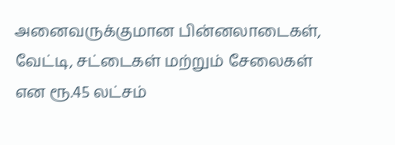அனைவருக்குமான பின்னலாடைகள், வேட்டி, சட்டைகள் மற்றும் சேலைகள் என ரூ.45 லட்சம்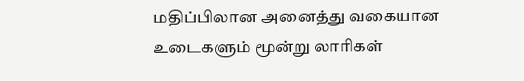மதிப்பிலான அனைத்து வகையான உடைகளும் மூன்று லாரிகள்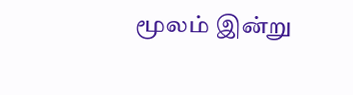மூலம் இன்று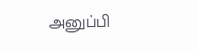அனுப்பி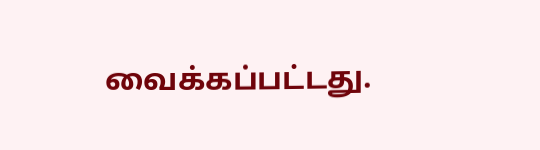வைக்கப்பட்டது.